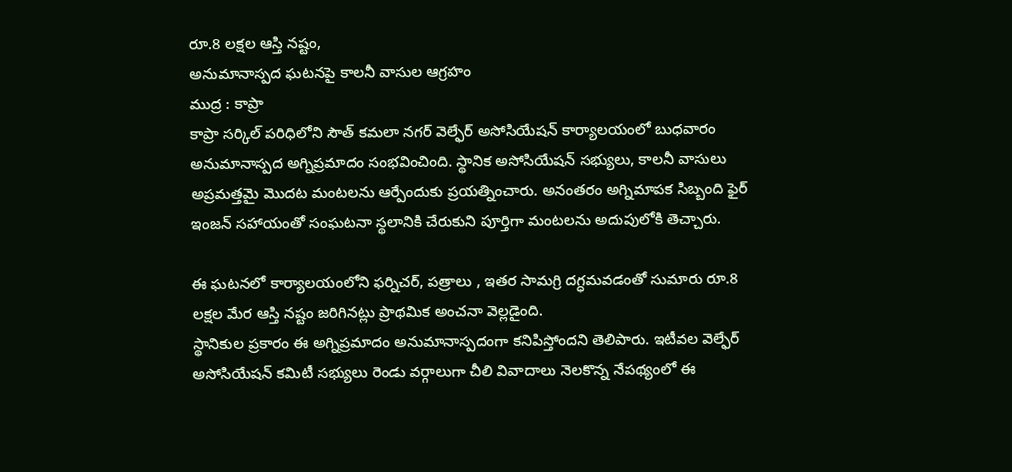రూ.8 లక్షల ఆస్తి నష్టం,
అనుమానాస్పద ఘటనపై కాలనీ వాసుల ఆగ్రహం
ముద్ర : కాప్రా
కాప్రా సర్కిల్ పరిధిలోని సౌత్ కమలా నగర్ వెల్ఫేర్ అసోసియేషన్ కార్యాలయంలో బుధవారం అనుమానాస్పద అగ్నిప్రమాదం సంభవించింది. స్థానిక అసోసియేషన్ సభ్యులు, కాలనీ వాసులు అప్రమత్తమై మొదట మంటలను ఆర్పేందుకు ప్రయత్నించారు. అనంతరం అగ్నిమాపక సిబ్బంది ఫైర్ ఇంజన్ సహాయంతో సంఘటనా స్థలానికి చేరుకుని పూర్తిగా మంటలను అదుపులోకి తెచ్చారు.

ఈ ఘటనలో కార్యాలయంలోని ఫర్నిచర్, పత్రాలు , ఇతర సామగ్రి దగ్ధమవడంతో సుమారు రూ.8 లక్షల మేర ఆస్తి నష్టం జరిగినట్లు ప్రాథమిక అంచనా వెల్లడైంది.
స్థానికుల ప్రకారం ఈ అగ్నిప్రమాదం అనుమానాస్పదంగా కనిపిస్తోందని తెలిపారు. ఇటీవల వెల్ఫేర్ అసోసియేషన్ కమిటీ సభ్యులు రెండు వర్గాలుగా చీలి వివాదాలు నెలకొన్న నేపథ్యంలో ఈ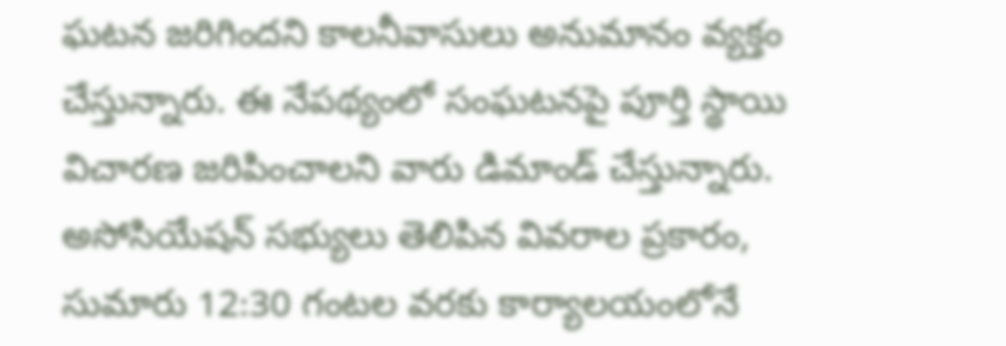ఘటన జరిగిందని కాలనీవాసులు అనుమానం వ్యక్తం చేస్తున్నారు. ఈ నేపథ్యంలో సంఘటనపై పూర్తి స్థాయి విచారణ జరిపించాలని వారు డిమాండ్ చేస్తున్నారు.
అసోసియేషన్ సభ్యులు తెలిపిన వివరాల ప్రకారం, సుమారు 12:30 గంటల వరకు కార్యాలయంలోనే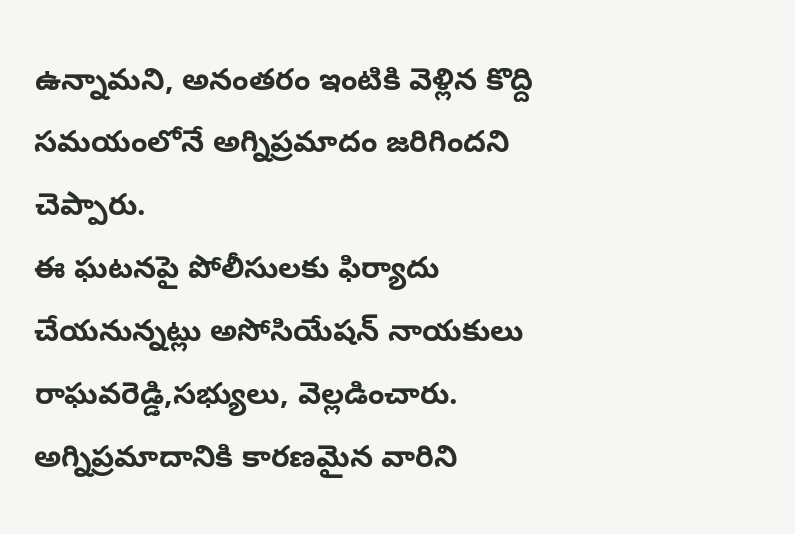ఉన్నామని, అనంతరం ఇంటికి వెళ్లిన కొద్ది సమయంలోనే అగ్నిప్రమాదం జరిగిందని చెప్పారు.
ఈ ఘటనపై పోలీసులకు ఫిర్యాదు చేయనున్నట్లు అసోసియేషన్ నాయకులు రాఘవరెడ్డి,సభ్యులు, వెల్లడించారు. అగ్నిప్రమాదానికి కారణమైన వారిని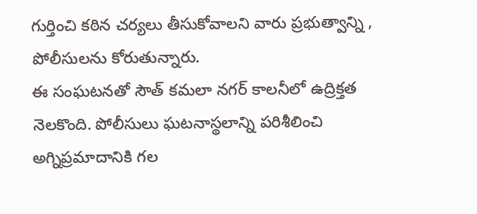గుర్తించి కఠిన చర్యలు తీసుకోవాలని వారు ప్రభుత్వాన్ని , పోలీసులను కోరుతున్నారు.
ఈ సంఘటనతో సౌత్ కమలా నగర్ కాలనీలో ఉద్రిక్తత నెలకొంది. పోలీసులు ఘటనాస్థలాన్ని పరిశీలించి అగ్నిప్రమాదానికి గల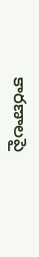కారణాలపై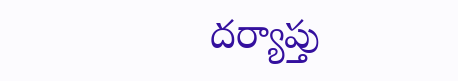దర్యాప్తు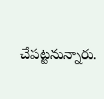చేపట్టనున్నారు.